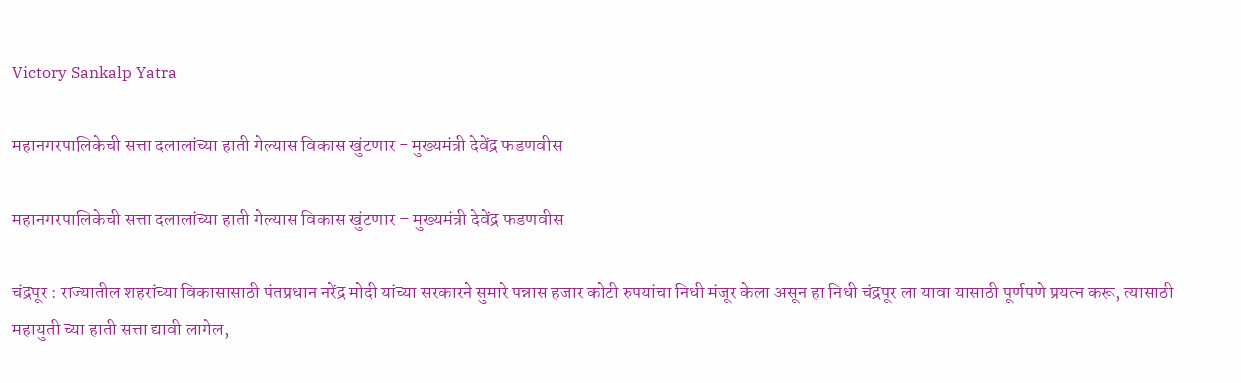Victory Sankalp Yatra

महानगरपालिकेची सत्ता दलालांच्या हाती गेल्यास विकास खुंटणार - मुख्यमंत्री देवेंद्र फडणवीस

महानगरपालिकेची सत्ता दलालांच्या हाती गेल्यास विकास खुंटणार – मुख्यमंत्री देवेंद्र फडणवीस

चंद्रपूर : राज्यातील शहरांच्या विकासासाठी पंतप्रधान नरेंद्र मोदी यांच्या सरकारने सुमारे पन्नास हजार कोटी रुपयांचा निधी मंजूर केला असून हा निधी चंद्रपूर ला यावा यासाठी पूर्णपणे प्रयत्न करू, त्यासाठी महायुती च्या हाती सत्ता द्यावी लागेल,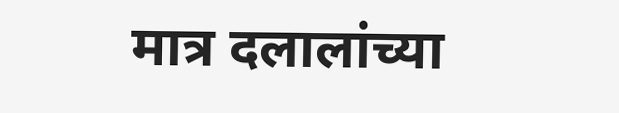मात्र दलालांच्या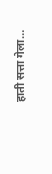हाती सत्ता गेला…